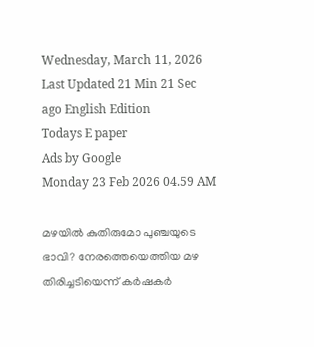Wednesday, March 11, 2026 Last Updated 21 Min 21 Sec ago English Edition
Todays E paper
Ads by Google
Monday 23 Feb 2026 04.59 AM

മഴയില്‍ കുതിരുമോ പുഞ്ചയുടെ ഭാവി? നേരത്തെയെത്തിയ മഴ തിരിച്ചടിയെന്ന്‌ കര്‍ഷകര്‍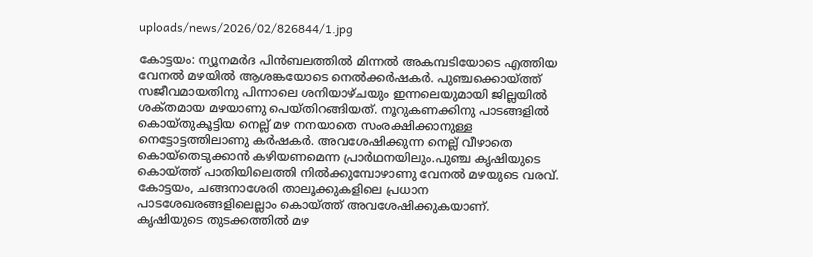uploads/news/2026/02/826844/1.jpg

കോട്ടയം: ന്യൂനമര്‍ദ പിന്‍ബലത്തില്‍ മിന്നല്‍ അകമ്പടിയോടെ എത്തിയ വേനല്‍ മഴയില്‍ ആശങ്കയോടെ നെല്‍ക്കര്‍ഷകര്‍. പുഞ്ചക്കൊയ്‌ത്ത് സജീവമായതിനു പിന്നാലെ ശനിയാഴ്‌ചയും ഇന്നലെയുമായി ജില്ലയില്‍ ശക്‌തമായ മഴയാണു പെയ്‌തിറങ്ങിയത്‌. നൂറുകണക്കിനു പാടങ്ങളില്‍ കൊയ്‌തുകൂട്ടിയ നെല്ല്‌ മഴ നനയാതെ സംരക്ഷിക്കാനുള്ള നെട്ടോട്ടത്തിലാണു കര്‍ഷകര്‍. അവശേഷിക്കുന്ന നെല്ല്‌ വീഴാതെ കൊയ്‌തെടുക്കാന്‍ കഴിയണമെന്ന പ്രാര്‍ഥനയിലും.പുഞ്ച കൃഷിയുടെ കൊയ്‌ത്ത് പാതിയിലെത്തി നില്‍ക്കുമ്പോഴാണു വേനല്‍ മഴയുടെ വരവ്‌. കോട്ടയം, ചങ്ങനാശേരി താലൂക്കുകളിലെ പ്രധാന പാടശേഖരങ്ങളിലെല്ലാം കൊയ്‌ത്ത് അവശേഷിക്കുകയാണ്‌.
കൃഷിയുടെ തുടക്കത്തില്‍ മഴ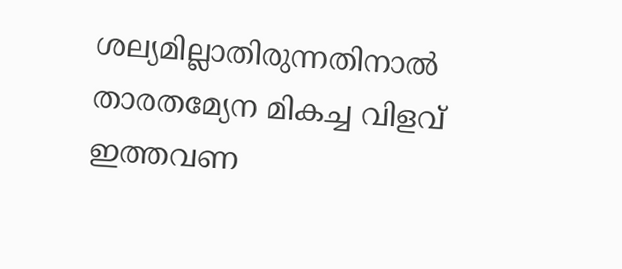ശല്യമില്ലാതിരുന്നതിനാല്‍ താരതമ്യേന മികച്ച വിളവ്‌ ഇത്തവണ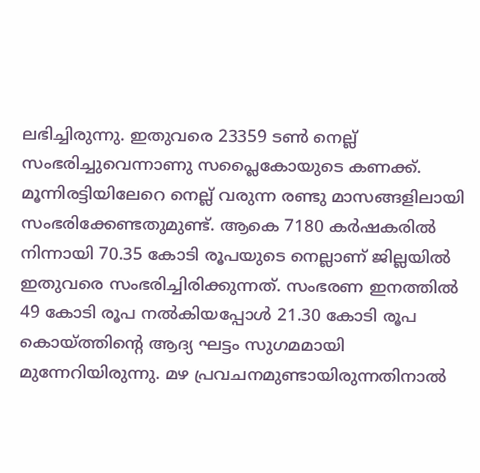ലഭിച്ചിരുന്നു. ഇതുവരെ 23359 ടണ്‍ നെല്ല്‌ സംഭരിച്ചുവെന്നാണു സപ്ലൈകോയുടെ കണക്ക്‌. മൂന്നിരട്ടിയിലേറെ നെല്ല്‌ വരുന്ന രണ്ടു മാസങ്ങളിലായി സംഭരിക്കേണ്ടതുമുണ്ട്‌. ആകെ 7180 കര്‍ഷകരില്‍ നിന്നായി 70.35 കോടി രൂപയുടെ നെല്ലാണ്‌ ജില്ലയില്‍ ഇതുവരെ സംഭരിച്ചിരിക്കുന്നത്‌. സംഭരണ ഇനത്തില്‍ 49 കോടി രൂപ നല്‍കിയപ്പോള്‍ 21.30 കോടി രൂപ
കൊയ്‌ത്തിന്റെ ആദ്യ ഘട്ടം സുഗമമായി മുന്നേറിയിരുന്നു. മഴ പ്രവചനമുണ്ടായിരുന്നതിനാല്‍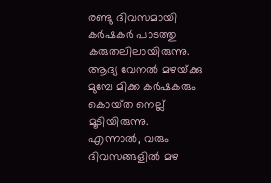രണ്ടു ദിവസമായി കര്‍ഷകര്‍ പാടത്തു കരുതലിലായിരുന്നു. ആദ്യ വേനല്‍ മഴയ്‌ക്കു മുമ്പേ മിക്ക കര്‍ഷകരും കൊയ്‌ത നെല്ല്‌ മൂടിയിരുന്നു. എന്നാല്‍, വരും ദിവസങ്ങളില്‍ മഴ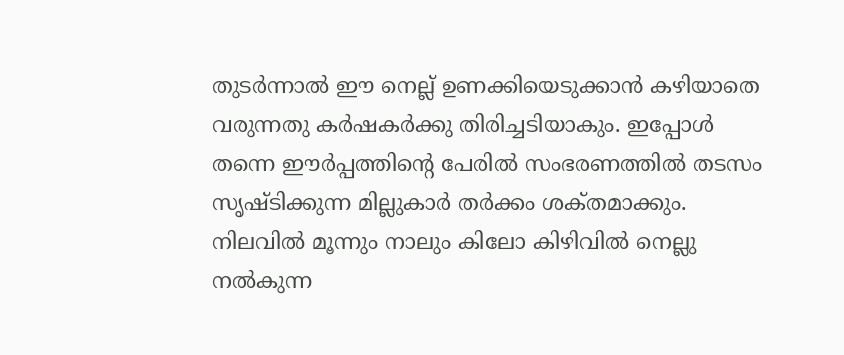തുടര്‍ന്നാല്‍ ഈ നെല്ല്‌ ഉണക്കിയെടുക്കാന്‍ കഴിയാതെ വരുന്നതു കര്‍ഷകര്‍ക്കു തിരിച്ചടിയാകും. ഇപ്പോള്‍ തന്നെ ഈര്‍പ്പത്തിന്റെ പേരില്‍ സംഭരണത്തില്‍ തടസം സൃഷ്‌ടിക്കുന്ന മില്ലുകാര്‍ തര്‍ക്കം ശക്‌തമാക്കും. നിലവില്‍ മൂന്നും നാലും കിലോ കിഴിവില്‍ നെല്ലു നല്‍കുന്ന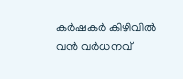കര്‍ഷകര്‍ കിഴിവില്‍ വന്‍ വര്‍ധനവ്‌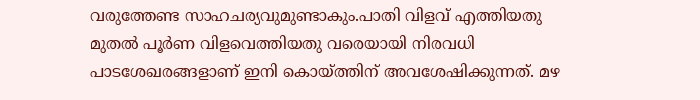വരുത്തേണ്ട സാഹചര്യവുമുണ്ടാകും.പാതി വിളവ്‌ എത്തിയതു മുതല്‍ പൂര്‍ണ വിളവെത്തിയതു വരെയായി നിരവധി പാടശേഖരങ്ങളാണ്‌ ഇനി കൊയ്‌ത്തിന്‌ അവശേഷിക്കുന്നത്‌. മഴ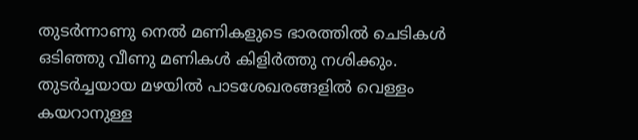തുടര്‍ന്നാണു നെല്‍ മണികളുടെ ഭാരത്തില്‍ ചെടികള്‍ ഒടിഞ്ഞു വീണു മണികള്‍ കിളിര്‍ത്തു നശിക്കും. തുടര്‍ച്ചയായ മഴയില്‍ പാടശേഖരങ്ങളില്‍ വെള്ളം കയറാനുള്ള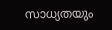സാധ്യതയും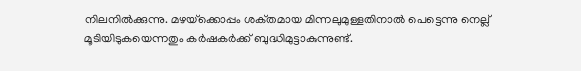നിലനില്‍ക്കുന്നു. മഴയ്‌ക്കൊപ്പം ശക്‌തമായ മിന്നലുമുള്ളതിനാല്‍ പെട്ടെന്നു നെല്ല്‌ മൂടിയിടുകയെന്നതും കര്‍ഷകര്‍ക്ക്‌ ബുദ്ധിമുട്ടാകുന്നുണ്ട്‌.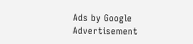Ads by Google
Advertisement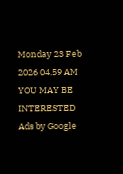Monday 23 Feb 2026 04.59 AM
YOU MAY BE INTERESTED
Ads by Google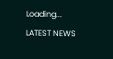Loading...
LATEST NEWS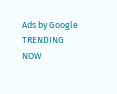Ads by Google
TRENDING NOW